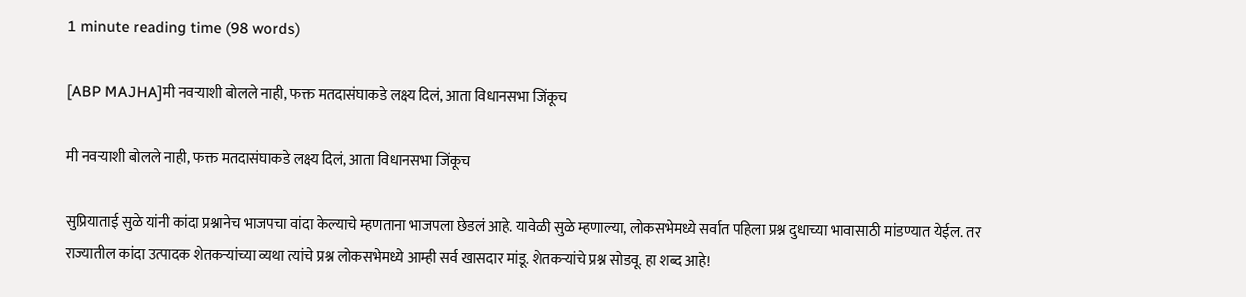1 minute reading time (98 words)

[ABP MAJHA]मी नवऱ्याशी बोलले नाही, फक्त मतदासंघाकडे लक्ष्य दिलं, आता विधानसभा जिंकूच

मी नवऱ्याशी बोलले नाही, फक्त मतदासंघाकडे लक्ष्य दिलं, आता विधानसभा जिंकूच

सुप्रियाताई सुळे यांनी कांदा प्रश्नानेच भाजपचा वांदा केल्याचे म्हणताना भाजपला छेडलं आहे. यावेळी सुळे म्हणाल्या, लोकसभेमध्ये सर्वात पहिला प्रश्न दुधाच्या भावासाठी मांडण्यात येईल. तर राज्यातील कांदा उत्पादक शेतकऱ्यांच्या व्यथा त्यांचे प्रश्न लोकसभेमध्ये आम्ही सर्व खासदार मांडू. शेतकऱ्यांचे प्रश्न सोडवू. हा शब्द आहे!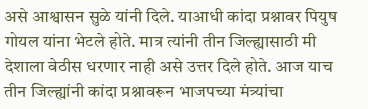असे आश्वासन सुळे यांनी दिले. याआधी कांदा प्रश्नावर पियुष गोयल यांना भेटले होते. मात्र त्यांनी तीन जिल्ह्यासाठी मी देशाला वेठीस धरणार नाही असे उत्तर दिले होते. आज याच तीन जिल्ह्यांनी कांदा प्रश्नावरून भाजपच्या मंत्र्यांचा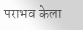पराभव केला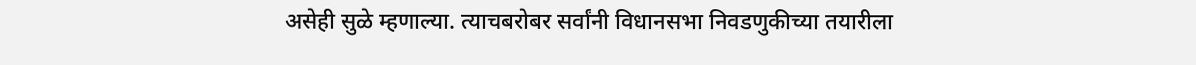असेही सुळे म्हणाल्या. त्याचबरोबर सर्वांनी विधानसभा निवडणुकीच्या तयारीला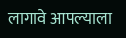लागावे आपल्याला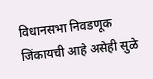विधानसभा निवडणूक जिंकायची आहे असेही सुळे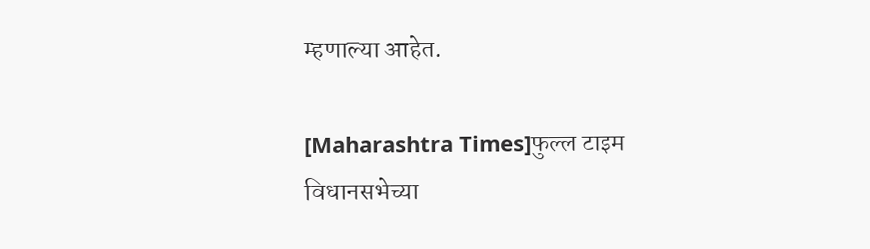म्हणाल्या आहेत.

[Maharashtra Times]फुल्ल टाइम विधानसभेच्या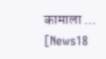कामाला ...
[News18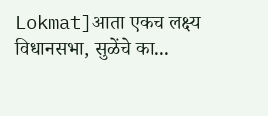Lokmat]आता एकच लक्ष्य विधानसभा, सुळेंचे का...